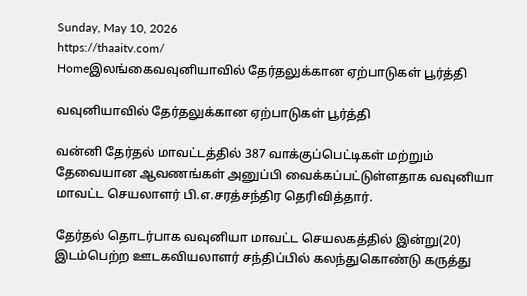Sunday, May 10, 2026
https://thaaitv.com/
Homeஇலங்கைவவுனியாவில் தேர்தலுக்கான ஏற்பாடுகள் பூர்த்தி

வவுனியாவில் தேர்தலுக்கான ஏற்பாடுகள் பூர்த்தி

வன்னி தேர்தல் மாவட்டத்தில் 387 வாக்குப்பெட்டிகள் மற்றும் தேவையான ஆவணங்கள் அனுப்பி வைக்கப்பட்டுள்ளதாக வவுனியா மாவட்ட செயலாளர் பி.எ.சரத்சந்திர தெரிவித்தார்.

தேர்தல் தொடர்பாக வவுனியா மாவட்ட செயலகத்தில் இன்று(20) இடம்பெற்ற ஊடகவியலாளர் சந்திப்பில் கலந்துகொண்டு கருத்து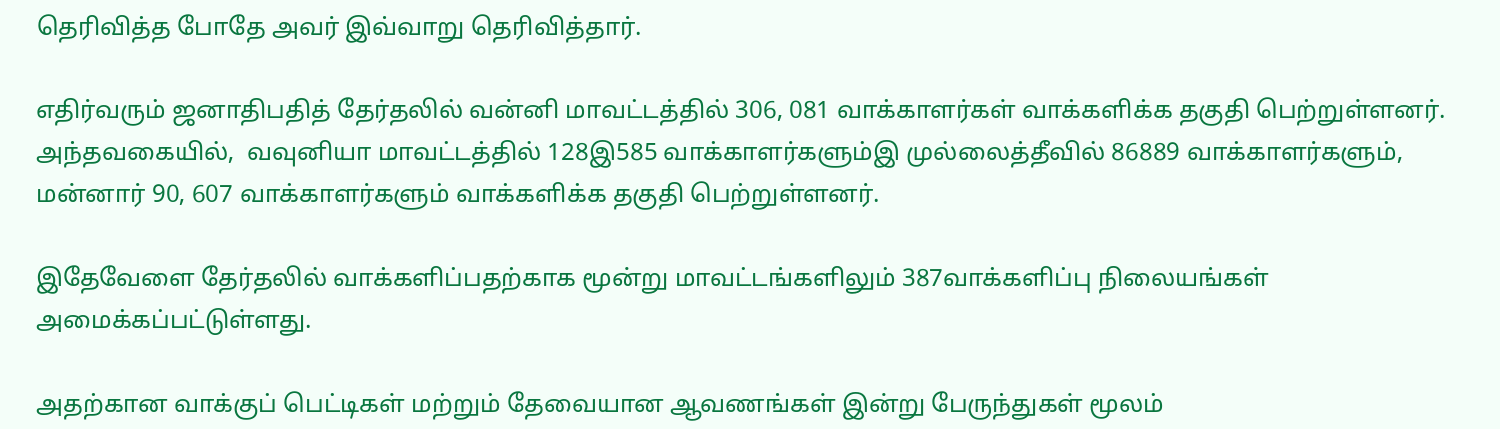தெரிவித்த போதே அவர் இவ்வாறு தெரிவித்தார்.

எதிர்வரும் ஜனாதிபதித் தேர்தலில் வன்னி மாவட்டத்தில் 306, 081 வாக்காளர்கள் வாக்களிக்க தகுதி பெற்றுள்ளனர். அந்தவகையில்,  வவுனியா மாவட்டத்தில் 128இ585 வாக்காளர்களும்இ முல்லைத்தீவில் 86889 வாக்காளர்களும்,  மன்னார் 90, 607 வாக்காளர்களும் வாக்களிக்க தகுதி பெற்றுள்ளனர்.

இதேவேளை தேர்தலில் வாக்களிப்பதற்காக மூன்று மாவட்டங்களிலும் 387வாக்களிப்பு நிலையங்கள் அமைக்கப்பட்டுள்ளது.

அதற்கான வாக்குப் பெட்டிகள் மற்றும் தேவையான ஆவணங்கள் இன்று பேருந்துகள் மூலம்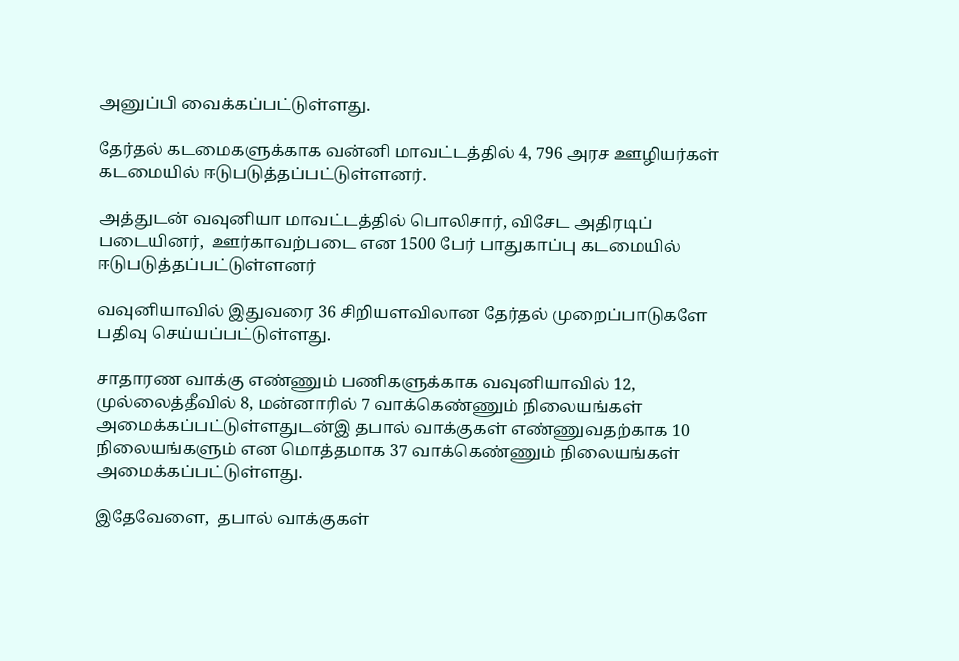அனுப்பி வைக்கப்பட்டுள்ளது.

தேர்தல் கடமைகளுக்காக வன்னி மாவட்டத்தில் 4, 796 அரச ஊழியர்கள் கடமையில் ஈடுபடுத்தப்பட்டுள்ளனர்.

அத்துடன் வவுனியா மாவட்டத்தில் பொலிசார், விசேட அதிரடிப் படையினர்,  ஊர்காவற்படை என 1500 பேர் பாதுகாப்பு கடமையில் ஈடுபடுத்தப்பட்டுள்ளனர்

வவுனியாவில் இதுவரை 36 சிறியளவிலான தேர்தல் முறைப்பாடுகளே பதிவு செய்யப்பட்டுள்ளது.

சாதாரண வாக்கு எண்ணும் பணிகளுக்காக வவுனியாவில் 12, முல்லைத்தீவில் 8, மன்னாரில் 7 வாக்கெண்ணும் நிலையங்கள் அமைக்கப்பட்டுள்ளதுடன்இ தபால் வாக்குகள் எண்ணுவதற்காக 10 நிலையங்களும் என மொத்தமாக 37 வாக்கெண்ணும் நிலையங்கள் அமைக்கப்பட்டுள்ளது.

இதேவேளை,  தபால் வாக்குகள்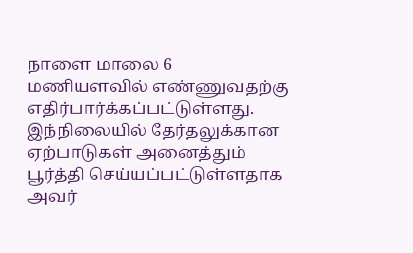நாளை மாலை 6 மணியளவில் எண்ணுவதற்கு எதிர்பார்க்கப்பட்டுள்ளது. இந்நிலையில் தேர்தலுக்கான ஏற்பாடுகள் அனைத்தும் பூர்த்தி செய்யப்பட்டுள்ளதாக அவர்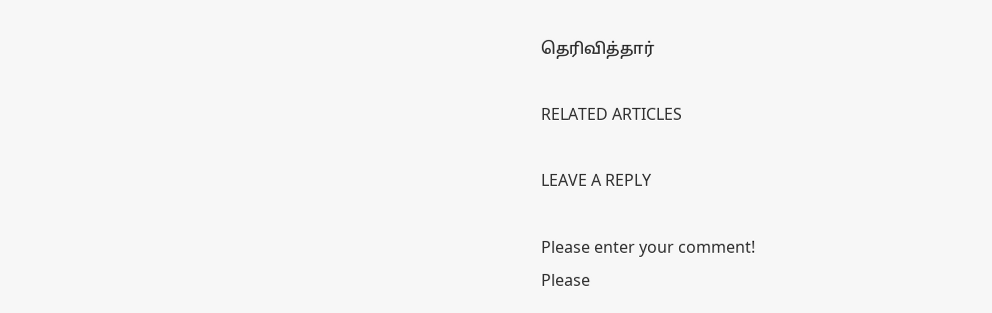தெரிவித்தார்

RELATED ARTICLES

LEAVE A REPLY

Please enter your comment!
Please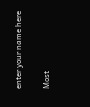enter your name here

Most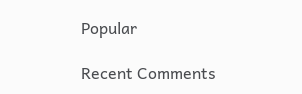Popular

Recent Comments